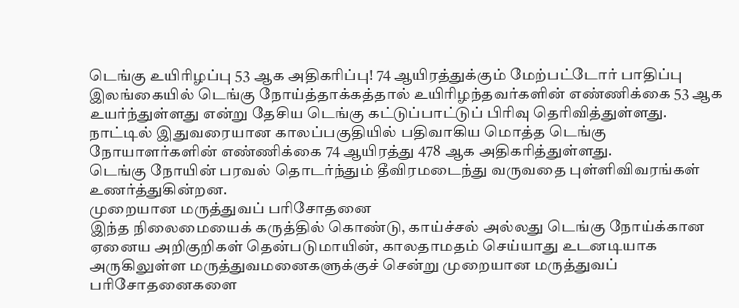டெங்கு உயிரிழப்பு 53 ஆக அதிகரிப்பு! 74 ஆயிரத்துக்கும் மேற்பட்டோர் பாதிப்பு
இலங்கையில் டெங்கு நோய்த்தாக்கத்தால் உயிரிழந்தவர்களின் எண்ணிக்கை 53 ஆக உயர்ந்துள்ளது என்று தேசிய டெங்கு கட்டுப்பாட்டுப் பிரிவு தெரிவித்துள்ளது.
நாட்டில் இதுவரையான காலப்பகுதியில் பதிவாகிய மொத்த டெங்கு நோயாளர்களின் எண்ணிக்கை 74 ஆயிரத்து 478 ஆக அதிகரித்துள்ளது.
டெங்கு நோயின் பரவல் தொடர்ந்தும் தீவிரமடைந்து வருவதை புள்ளிவிவரங்கள் உணர்த்துகின்றன.
முறையான மருத்துவப் பரிசோதனை
இந்த நிலைமையைக் கருத்தில் கொண்டு, காய்ச்சல் அல்லது டெங்கு நோய்க்கான ஏனைய அறிகுறிகள் தென்படுமாயின், காலதாமதம் செய்யாது உடனடியாக அருகிலுள்ள மருத்துவமனைகளுக்குச் சென்று முறையான மருத்துவப் பரிசோதனைகளை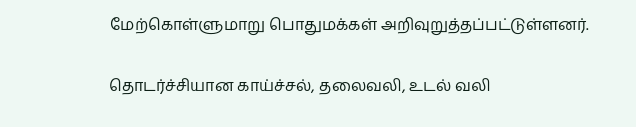மேற்கொள்ளுமாறு பொதுமக்கள் அறிவுறுத்தப்பட்டுள்ளனர்.

தொடர்ச்சியான காய்ச்சல், தலைவலி, உடல் வலி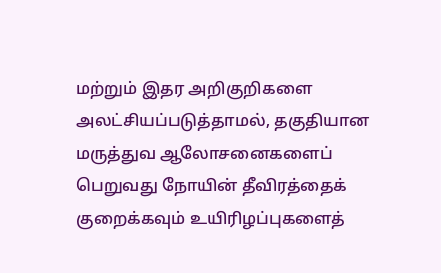மற்றும் இதர அறிகுறிகளை அலட்சியப்படுத்தாமல், தகுதியான மருத்துவ ஆலோசனைகளைப் பெறுவது நோயின் தீவிரத்தைக் குறைக்கவும் உயிரிழப்புகளைத்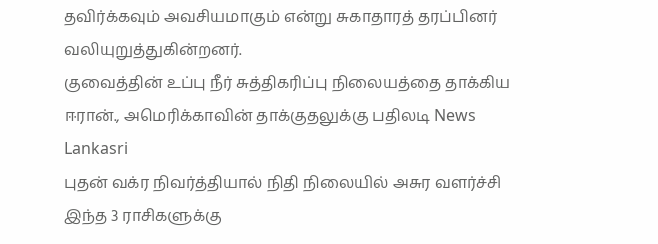தவிர்க்கவும் அவசியமாகும் என்று சுகாதாரத் தரப்பினர் வலியுறுத்துகின்றனர்.
குவைத்தின் உப்பு நீர் சுத்திகரிப்பு நிலையத்தை தாக்கிய ஈரான்., அமெரிக்காவின் தாக்குதலுக்கு பதிலடி News Lankasri
புதன் வக்ர நிவர்த்தியால் நிதி நிலையில் அசுர வளர்ச்சி இந்த 3 ராசிகளுக்கு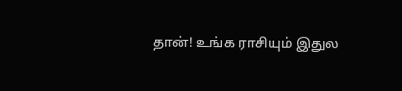தான்! உங்க ராசியும் இதுல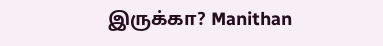இருக்கா? Manithan